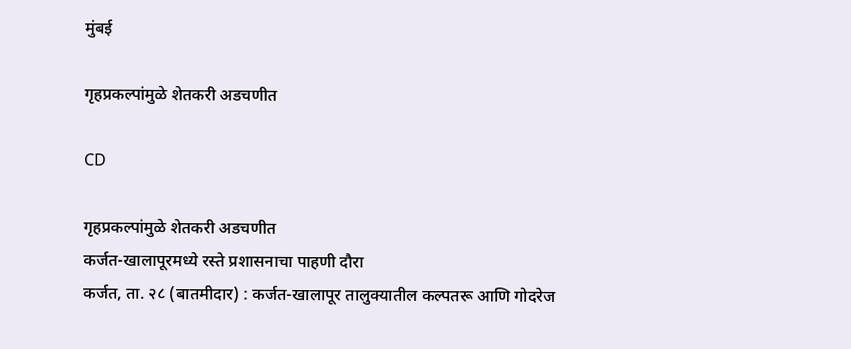मुंबई

गृहप्रकल्पांमुळे शेतकरी अडचणीत

CD

गृहप्रकल्पांमुळे शेतकरी अडचणीत
कर्जत-खालापूरमध्ये रस्ते प्रशासनाचा पाहणी दौरा
कर्जत, ता. २८ (बातमीदार) : कर्जत-खालापूर तालुक्यातील कल्पतरू आणि गोदरेज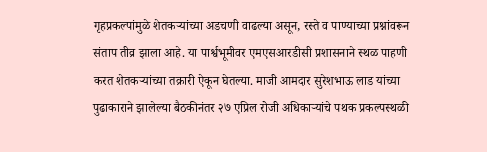गृहप्रकल्पांमुळे शेतकऱ्यांच्या अडचणी वाढल्या असून, रस्ते व पाण्याच्या प्रश्नांवरून संताप तीव्र झाला आहे. या पार्श्वभूमीवर एमएसआरडीसी प्रशासनाने स्थळ पाहणी करत शेतकऱ्यांच्या तक्रारी ऐकून घेतल्या. माजी आमदार सुरेशभाऊ लाड यांच्या पुढाकाराने झालेल्या बैठकीनंतर २७ एप्रिल रोजी अधिकाऱ्यांचे पथक प्रकल्पस्थळी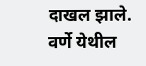दाखल झाले.
वर्णे येथील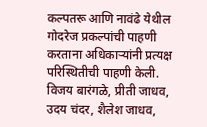कल्पतरू आणि नावंढे येथील गोदरेज प्रकल्पांची पाहणी करताना अधिकाऱ्यांनी प्रत्यक्ष परिस्थितीची पाहणी केली. विजय बारंगळे, प्रीती जाधव, उदय चंदर, शैलेश जाधव,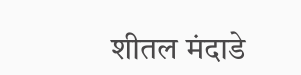शीतल मंदाडे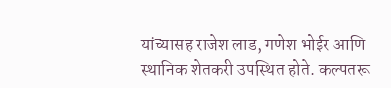यांच्यासह राजेश लाड, गणेश भोईर आणि स्थानिक शेतकरी उपस्थित होते. कल्पतरू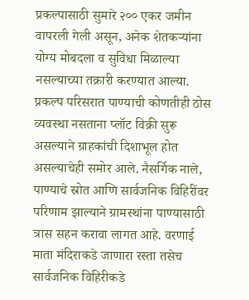प्रकल्पासाठी सुमारे २०० एकर जमीन वापरली गेली असून, अनेक शेतकऱ्यांना योग्य मोबदला व सुविधा मिळाल्या नसल्याच्या तक्रारी करण्यात आल्या.
प्रकल्प परिसरात पाण्याची कोणतीही ठोस व्यवस्था नसताना प्लॉट विक्री सुरू असल्याने ग्राहकांची दिशाभूल होत असल्याचेही समोर आले. नैसर्गिक नाले, पाण्याचे स्रोत आणि सार्वजनिक विहिरींवर परिणाम झाल्याने ग्रामस्थांना पाण्यासाठी त्रास सहन करावा लागत आहे. वरणाई माता मंदिराकडे जाणारा रस्ता तसेच सार्वजनिक विहिरीकडे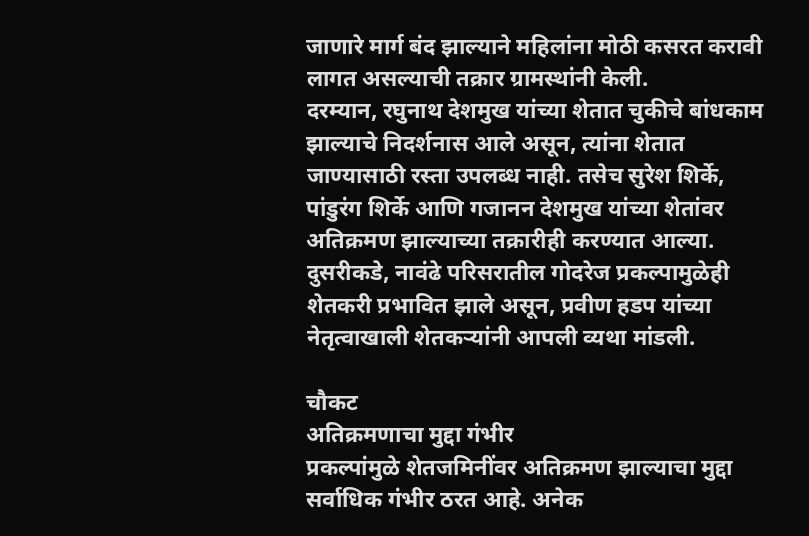जाणारे मार्ग बंद झाल्याने महिलांना मोठी कसरत करावी लागत असल्याची तक्रार ग्रामस्थांनी केली.
दरम्यान, रघुनाथ देशमुख यांच्या शेतात चुकीचे बांधकाम झाल्याचे निदर्शनास आले असून, त्यांना शेतात जाण्यासाठी रस्ता उपलब्ध नाही. तसेच सुरेश शिर्के, पांडुरंग शिर्के आणि गजानन देशमुख यांच्या शेतांवर अतिक्रमण झाल्याच्या तक्रारीही करण्यात आल्या. दुसरीकडे, नावंढे परिसरातील गोदरेज प्रकल्पामुळेही शेतकरी प्रभावित झाले असून, प्रवीण हडप यांच्या नेतृत्वाखाली शेतकऱ्यांनी आपली व्यथा मांडली.

चौकट
अतिक्रमणाचा मुद्दा गंभीर
प्रकल्पांमुळे शेतजमिनींवर अतिक्रमण झाल्याचा मुद्दा सर्वाधिक गंभीर ठरत आहे. अनेक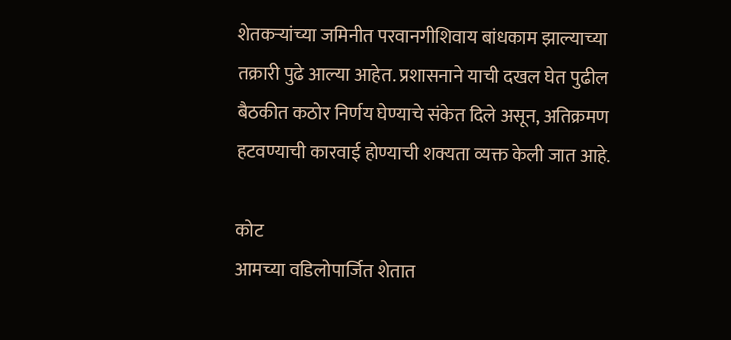शेतकऱ्यांच्या जमिनीत परवानगीशिवाय बांधकाम झाल्याच्या तक्रारी पुढे आल्या आहेत. प्रशासनाने याची दखल घेत पुढील बैठकीत कठोर निर्णय घेण्याचे संकेत दिले असून, अतिक्रमण हटवण्याची कारवाई होण्याची शक्यता व्यक्त केली जात आहे.

कोट
आमच्या वडिलोपार्जित शेतात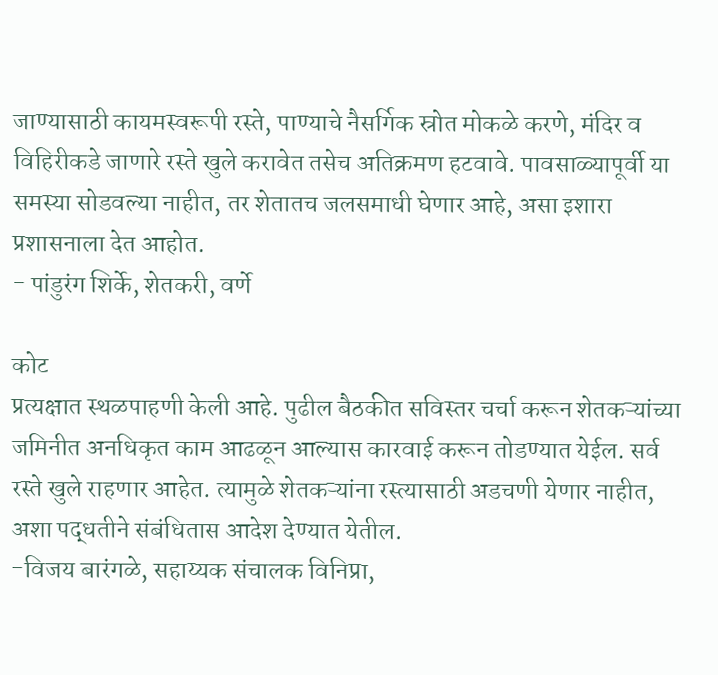जाण्यासाठी कायमस्वरूपी रस्ते, पाण्याचे नैसर्गिक स्रोत मोकळे करणे, मंदिर व विहिरीकडे जाणारे रस्ते खुले करावेत तसेच अतिक्रमण हटवावे. पावसाळ्यापूर्वी या समस्या सोडवल्या नाहीत, तर शेतातच जलसमाधी घेणार आहे, असा इशारा प्रशासनाला देत आहोत.
- पांडुरंग शिर्के, शेतकरी, वर्णे

कोट
प्रत्यक्षात स्थळपाहणी केली आहे. पुढील बैठकीत सविस्तर चर्चा करून शेतकऱ्यांच्या जमिनीत अनधिकृत काम आढळून आल्यास कारवाई करून तोडण्यात येईल. सर्व रस्ते खुले राहणार आहेत. त्यामुळे शेतकऱ्यांना रस्त्यासाठी अडचणी येणार नाहीत, अशा पद्धतीने संबंधितास आदेश देण्यात येतील.
-विजय बारंगळे, सहाय्यक संचालक विनिप्रा,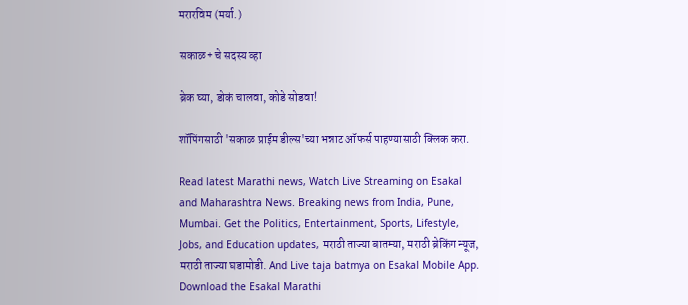मरारविम (मर्या.)

सकाळ+ चे सदस्य व्हा

ब्रेक घ्या, डोकं चालवा, कोडे सोडवा!

शॉपिंगसाठी 'सकाळ प्राईम डील्स'च्या भन्नाट ऑफर्स पाहण्यासाठी क्लिक करा.

Read latest Marathi news, Watch Live Streaming on Esakal and Maharashtra News. Breaking news from India, Pune, Mumbai. Get the Politics, Entertainment, Sports, Lifestyle, Jobs, and Education updates, मराठी ताज्या बातम्या, मराठी ब्रेकिंग न्यूज, मराठी ताज्या घडामोडी. And Live taja batmya on Esakal Mobile App. Download the Esakal Marathi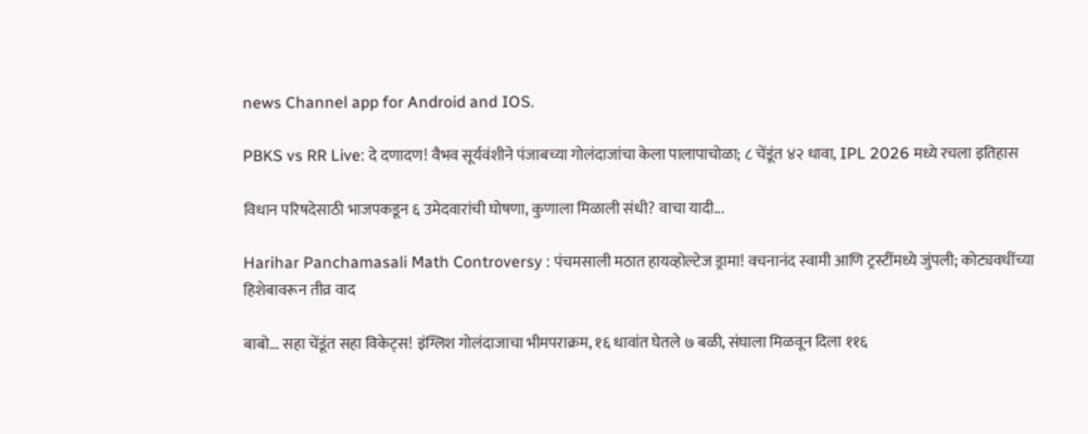news Channel app for Android and IOS.

PBKS vs RR Live: दे दणादण! वैभव सूर्यवंशीने पंजाबच्या गोलंदाजांचा केला पालापाचोळा; ८ चेंडूंत ४२ धावा, IPL 2026 मध्ये रचला इतिहास

विधान परिषदेसाठी भाजपकडून ६ उमेदवारांची घोषणा, कुणाला मिळाली संधी? वाचा यादी...

Harihar Panchamasali Math Controversy : पंचमसाली मठात हायव्होल्टेज ड्रामा! वचनानंद स्वामी आणि ट्रस्टींमध्ये जुंपली; कोट्यवधींच्या हिशेबावरून तीव्र वाद

बाबो... सहा चेंडूंत सहा विकेट्स! इंग्लिश गोलंदाजाचा भीमपराक्रम, १६ धावांत घेतले ७ बळी, संघाला मिळवून दिला ११६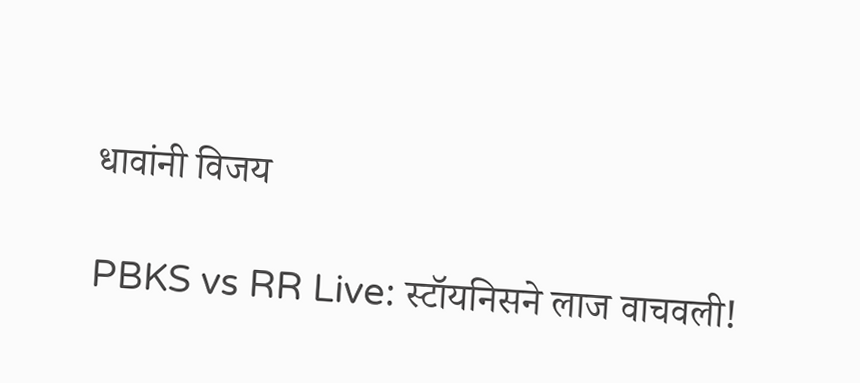धावांनी विजय

PBKS vs RR Live: स्टॉयनिसने लाज वाचवली!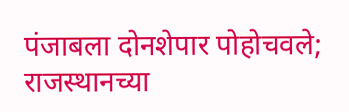पंजाबला दोनशेपार पोहोचवले; राजस्थानच्या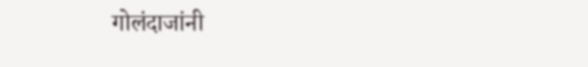गोलंदाजांनी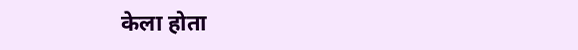केला होता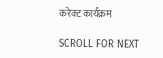करेक्ट कार्यक्रम

SCROLL FOR NEXT